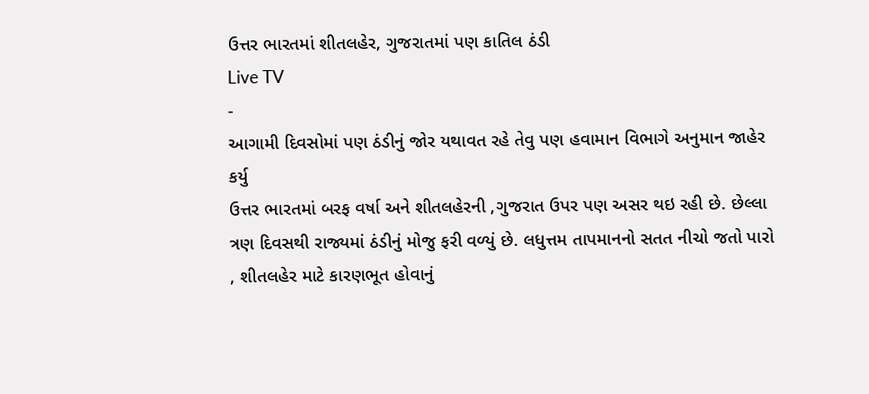ઉત્તર ભારતમાં શીતલહેર, ગુજરાતમાં પણ કાતિલ ઠંડી
Live TV
-
આગામી દિવસોમાં પણ ઠંડીનું જોર યથાવત રહે તેવુ પણ હવામાન વિભાગે અનુમાન જાહેર કર્યુ
ઉત્તર ભારતમાં બરફ વર્ષા અને શીતલહેરની ,ગુજરાત ઉપર પણ અસર થઇ રહી છે. છેલ્લા ત્રણ દિવસથી રાજ્યમાં ઠંડીનું મોજુ ફરી વળ્યું છે. લધુત્તમ તાપમાનનો સતત નીચો જતો પારો , શીતલહેર માટે કારણભૂત હોવાનું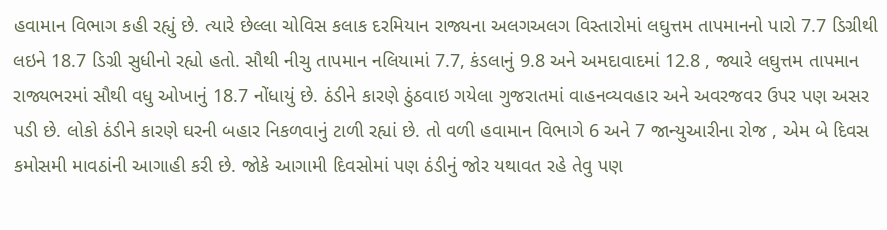હવામાન વિભાગ કહી રહ્યું છે. ત્યારે છેલ્લા ચોવિસ કલાક દરમિયાન રાજ્યના અલગઅલગ વિસ્તારોમાં લઘુત્તમ તાપમાનનો પારો 7.7 ડિગ્રીથી લઇને 18.7 ડિગ્રી સુધીનો રહ્યો હતો. સૌથી નીચુ તાપમાન નલિયામાં 7.7, કંડલાનું 9.8 અને અમદાવાદમાં 12.8 , જ્યારે લઘુત્તમ તાપમાન રાજ્યભરમાં સૌથી વધુ ઓખાનું 18.7 નોંધાયું છે. ઠંડીને કારણે ઠુંઠવાઇ ગયેલા ગુજરાતમાં વાહનવ્યવહાર અને અવરજવર ઉપર પણ અસર પડી છે. લોકો ઠંડીને કારણે ઘરની બહાર નિકળવાનું ટાળી રહ્યાં છે. તો વળી હવામાન વિભાગે 6 અને 7 જાન્યુઆરીના રોજ , એમ બે દિવસ કમોસમી માવઠાંની આગાહી કરી છે. જોકે આગામી દિવસોમાં પણ ઠંડીનું જોર યથાવત રહે તેવુ પણ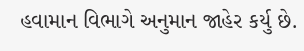હવામાન વિભાગે અનુમાન જાહેર કર્યુ છે.